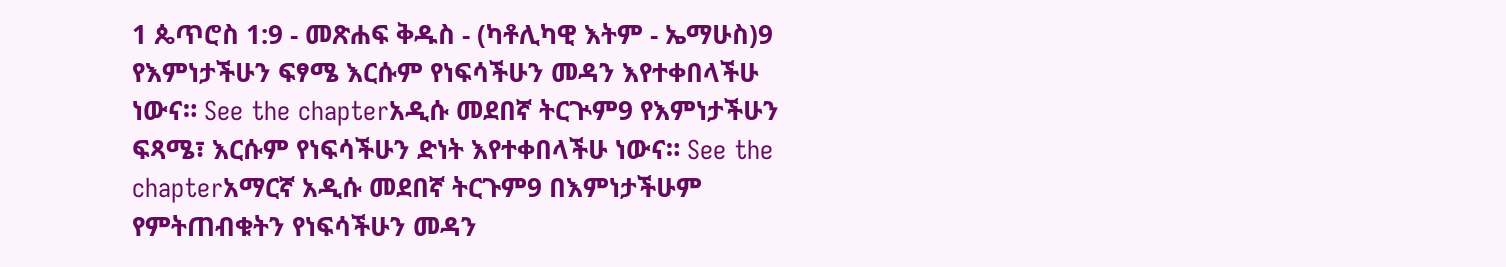1 ጴጥሮስ 1:9 - መጽሐፍ ቅዱስ - (ካቶሊካዊ እትም - ኤማሁስ)9 የእምነታችሁን ፍፃሜ እርሱም የነፍሳችሁን መዳን እየተቀበላችሁ ነውና። See the chapterአዲሱ መደበኛ ትርጒም9 የእምነታችሁን ፍጻሜ፣ እርሱም የነፍሳችሁን ድነት እየተቀበላችሁ ነውና። See the chapterአማርኛ አዲሱ መደበኛ ትርጉም9 በእምነታችሁም የምትጠብቁትን የነፍሳችሁን መዳን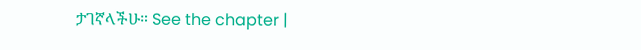ታገኛላችሁ። See the chapter |